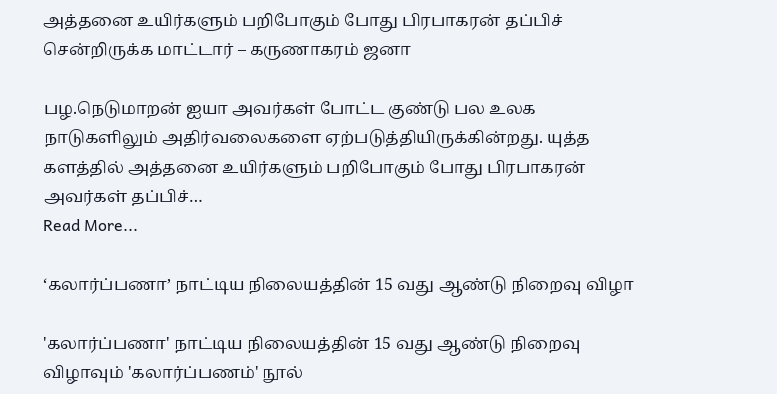அத்தனை உயிர்களும் பறிபோகும் போது பிரபாகரன் தப்பிச் சென்றிருக்க மாட்டார் – கருணாகரம் ஜனா

பழ.நெடுமாறன் ஐயா அவர்கள் போட்ட குண்டு பல உலக நாடுகளிலும் அதிர்வலைகளை ஏற்படுத்தியிருக்கின்றது. யுத்த களத்தில் அத்தனை உயிர்களும் பறிபோகும் போது பிரபாகரன் அவர்கள் தப்பிச்…
Read More...

‘கலார்ப்பணா’ நாட்டிய நிலையத்தின் 15 வது ஆண்டு நிறைவு விழா

'கலார்ப்பணா' நாட்டிய நிலையத்தின் 15 வது ஆண்டு நிறைவு விழாவும் 'கலார்ப்பணம்' நூல்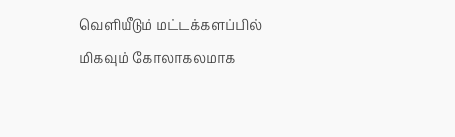வெளியீடும் மட்டக்களப்பில் மிகவும் கோலாகலமாக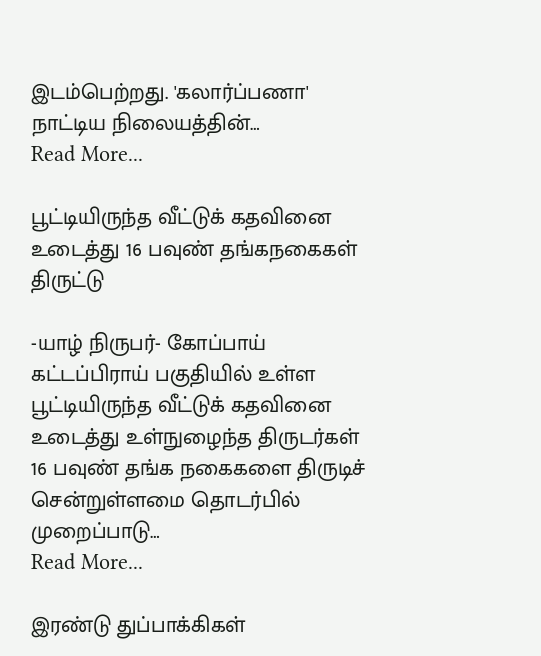இடம்பெற்றது. 'கலார்ப்பணா' நாட்டிய நிலையத்தின்…
Read More...

பூட்டியிருந்த வீட்டுக் கதவினை உடைத்து 16 பவுண் தங்கநகைகள் திருட்டு

-யாழ் நிருபர்- கோப்பாய் கட்டப்பிராய் பகுதியில் உள்ள பூட்டியிருந்த வீட்டுக் கதவினை உடைத்து உள்நுழைந்த திருடர்கள் 16 பவுண் தங்க நகைகளை திருடிச் சென்றுள்ளமை தொடர்பில் முறைப்பாடு…
Read More...

இரண்டு துப்பாக்கிகள்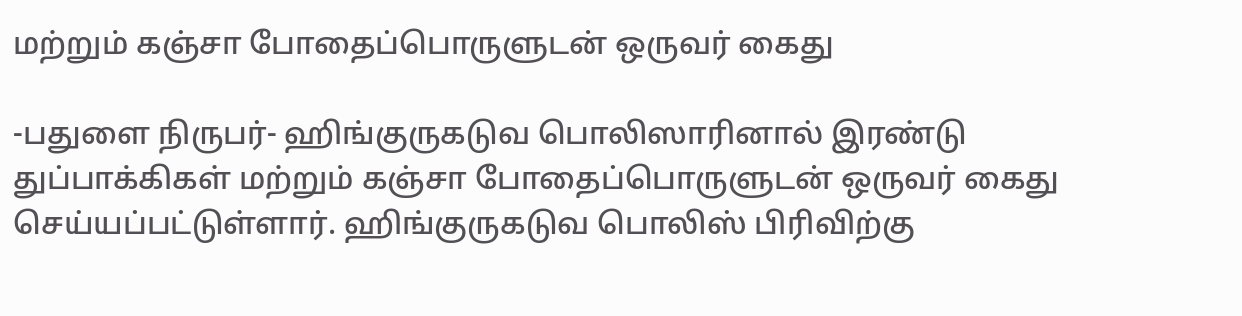மற்றும் கஞ்சா போதைப்பொருளுடன் ஒருவர் கைது

-பதுளை நிருபர்- ஹிங்குருகடுவ பொலிஸாரினால் இரண்டு துப்பாக்கிகள் மற்றும் கஞ்சா போதைப்பொருளுடன் ஒருவர் கைது செய்யப்பட்டுள்ளார். ஹிங்குருகடுவ பொலிஸ் பிரிவிற்கு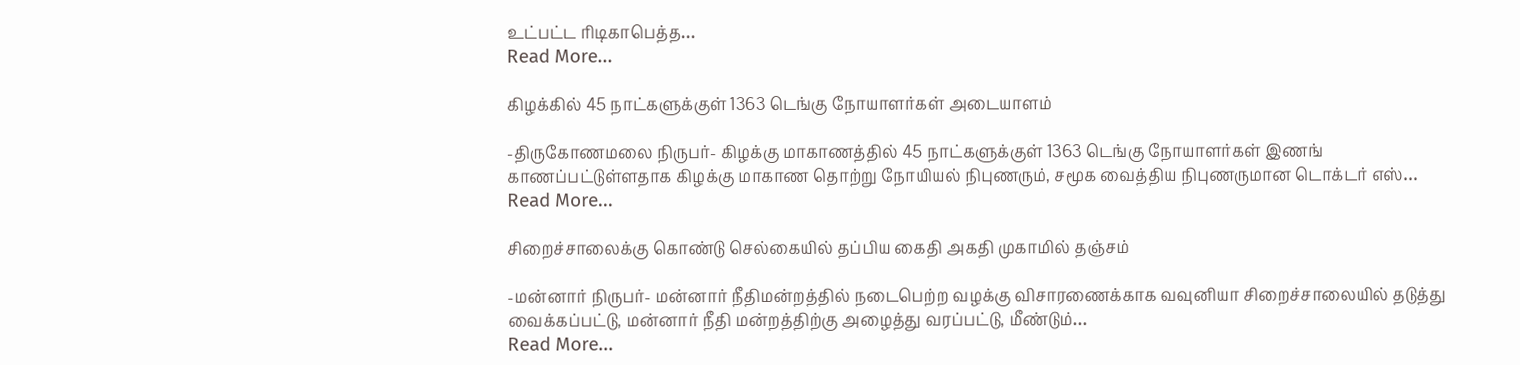உட்பட்ட ரிடிகாபெத்த…
Read More...

கிழக்கில் 45 நாட்களுக்குள் 1363 டெங்கு நோயாளர்கள் அடையாளம்

-திருகோணமலை நிருபர்- கிழக்கு மாகாணத்தில் 45 நாட்களுக்குள் 1363 டெங்கு நோயாளர்கள் இணங் காணப்பட்டுள்ளதாக கிழக்கு மாகாண தொற்று நோயியல் நிபுணரும், சமூக வைத்திய நிபுணருமான டொக்டர் எஸ்…
Read More...

சிறைச்சாலைக்கு கொண்டு செல்கையில் தப்பிய கைதி அகதி முகாமில் தஞ்சம்

-மன்னார் நிருபர்- மன்னார் நீதிமன்றத்தில் நடைபெற்ற வழக்கு விசாரணைக்காக வவுனியா சிறைச்சாலையில் தடுத்து வைக்கப்பட்டு, மன்னார் நீதி மன்றத்திற்கு அழைத்து வரப்பட்டு, மீண்டும்…
Read More...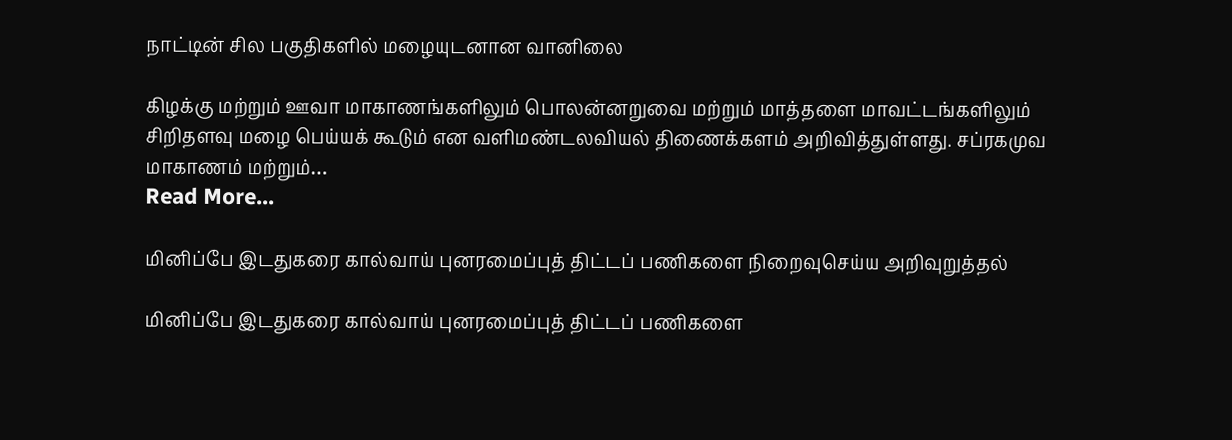நாட்டின் சில பகுதிகளில் மழையுடனான வானிலை

கிழக்கு மற்றும் ஊவா மாகாணங்களிலும் பொலன்னறுவை மற்றும் மாத்தளை மாவட்டங்களிலும் சிறிதளவு மழை பெய்யக் கூடும் என வளிமண்டலவியல் திணைக்களம் அறிவித்துள்ளது. சப்ரகமுவ மாகாணம் மற்றும்…
Read More...

மினிப்பே இடதுகரை கால்வாய் புனரமைப்புத் திட்டப் பணிகளை நிறைவுசெய்ய அறிவுறுத்தல்

மினிப்பே இடதுகரை கால்வாய் புனரமைப்புத் திட்டப் பணிகளை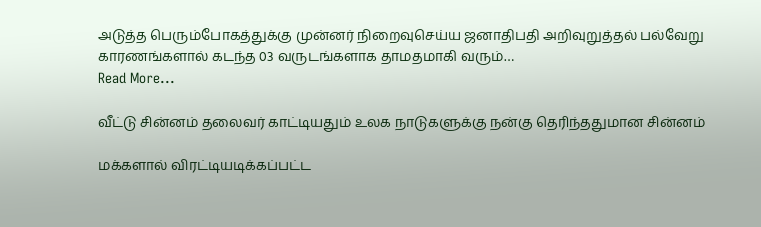அடுத்த பெரும்போகத்துக்கு முன்னர் நிறைவுசெய்ய ஜனாதிபதி அறிவுறுத்தல் பல்வேறு காரணங்களால் கடந்த 03 வருடங்களாக தாமதமாகி வரும்…
Read More...

வீட்டு சின்னம் தலைவர் காட்டியதும் உலக நாடுகளுக்கு நன்கு தெரிந்ததுமான சின்னம்

மக்களால் விரட்டியடிக்கப்பட்ட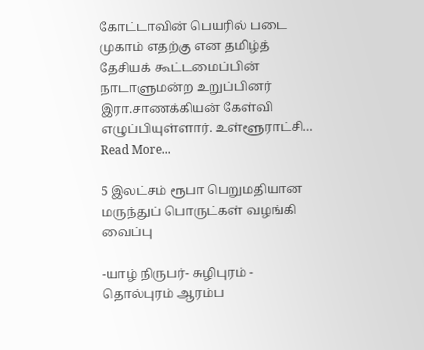கோட்டாவின் பெயரில் படை முகாம் எதற்கு என தமிழ்த் தேசியக் கூட்டமைப்பின் நாடாளுமன்ற உறுப்பினர் இரா.சாணக்கியன் கேள்வி எழுப்பியுள்ளார். உள்ளூராட்சி…
Read More...

5 இலட்சம் ரூபா பெறுமதியான மருந்துப் பொருட்கள் வழங்கி வைப்பு

-யாழ் நிருபர்- சுழிபுரம் - தொல்புரம் ஆரம்ப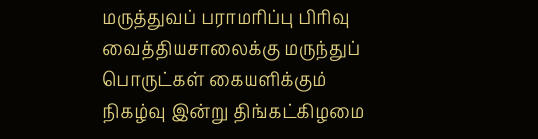மருத்துவப் பராமரிப்பு பிரிவு வைத்தியசாலைக்கு மருந்துப் பொருட்கள் கையளிக்கும் நிகழ்வு இன்று திங்கட்கிழமை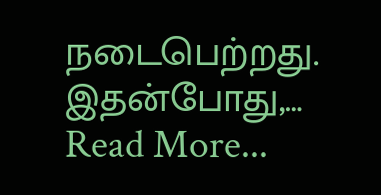நடைபெற்றது. இதன்போது,…
Read More...